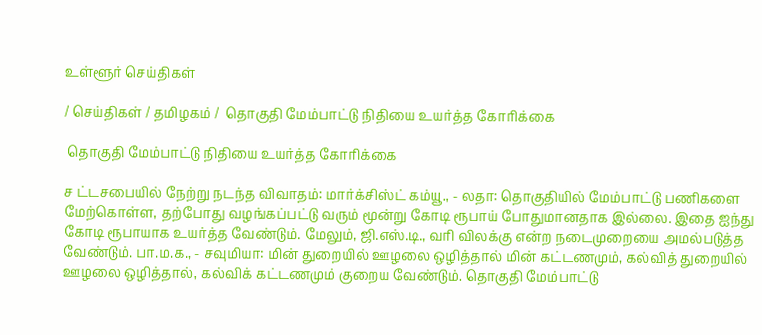உள்ளூர் செய்திகள்

/ செய்திகள் / தமிழகம் /  தொகுதி மேம்பாட்டு நிதியை உயர்த்த கோரிக்கை

 தொகுதி மேம்பாட்டு நிதியை உயர்த்த கோரிக்கை

ச ட்டசபையில் நேற்று நடந்த விவாதம்: மார்க்சிஸ்ட் கம்யூ., - லதா: தொகுதியில் மேம்பாட்டு பணிகளை மேற்கொள்ள, தற்போது வழங்கப்பட்டு வரும் மூன்று கோடி ரூபாய் போதுமானதாக இல்லை. இதை ஐந்து கோடி ரூபாயாக உயர்த்த வேண்டும். மேலும், ஜி.எஸ்.டி., வரி விலக்கு என்ற நடைமுறையை அமல்படுத்த வேண்டும். பா.ம.க., - சவுமியா: மின் துறையில் ஊழலை ஒழித்தால் மின் கட்டணமும், கல்வித் துறையில் ஊழலை ஒழித்தால், கல்விக் கட்டணமும் குறைய வேண்டும். தொகுதி மேம்பாட்டு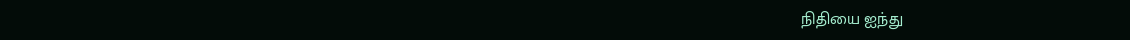நிதியை ஐந்து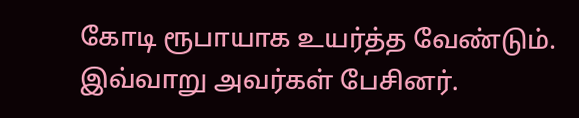கோடி ரூபாயாக உயர்த்த வேண்டும். இவ்வாறு அவர்கள் பேசினர்.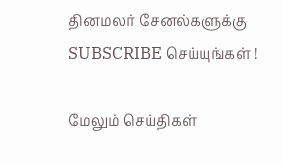தினமலர் சேனல்களுக்கு SUBSCRIBE செய்யுங்கள் !

மேலும் செய்திகள்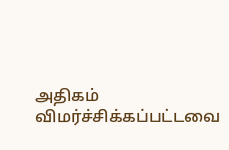அதிகம் விமர்ச்சிக்கப்பட்டவை